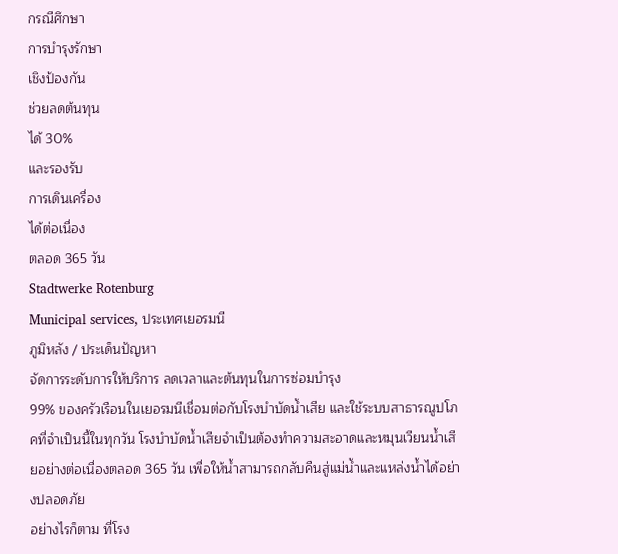กรณีศึกษา
การบำรุงรักษา
เชิงป้องกัน
ช่วยลดต้นทุน
ได้ 30%
และรองรับ
การเดินเครื่อง
ได้ต่อเนื่อง
ตลอด 365 วัน
Stadtwerke Rotenburg
Municipal services, ประเทศเยอรมนี
ภูมิหลัง / ประเด็นปัญหา
จัดการระดับการให้บริการ ลดเวลาและต้นทุนในการซ่อมบำรุง
99% ของครัวเรือนในเยอรมนีเชื่อมต่อกับโรงบำบัดน้ำเสีย และใช้ระบบสาธารณูปโภคที่จำเป็นนี้ในทุกวัน โรงบำบัดน้ำเสียจำเป็นต้องทำความสะอาดและหมุนเวียนน้ำเสียอย่างต่อเนื่องตลอด 365 วัน เพื่อให้น้ำสามารถกลับคืนสู่แม่น้ำและแหล่งน้ำได้อย่างปลอดภัย
อย่างไรก็ตาม ที่โรง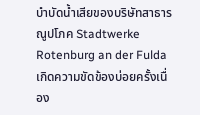บำบัดน้ำเสียของบริษัทสาธารณูปโภค Stadtwerke Rotenburg an der Fulda เกิดความขัดข้องบ่อยครั้งเนื่อง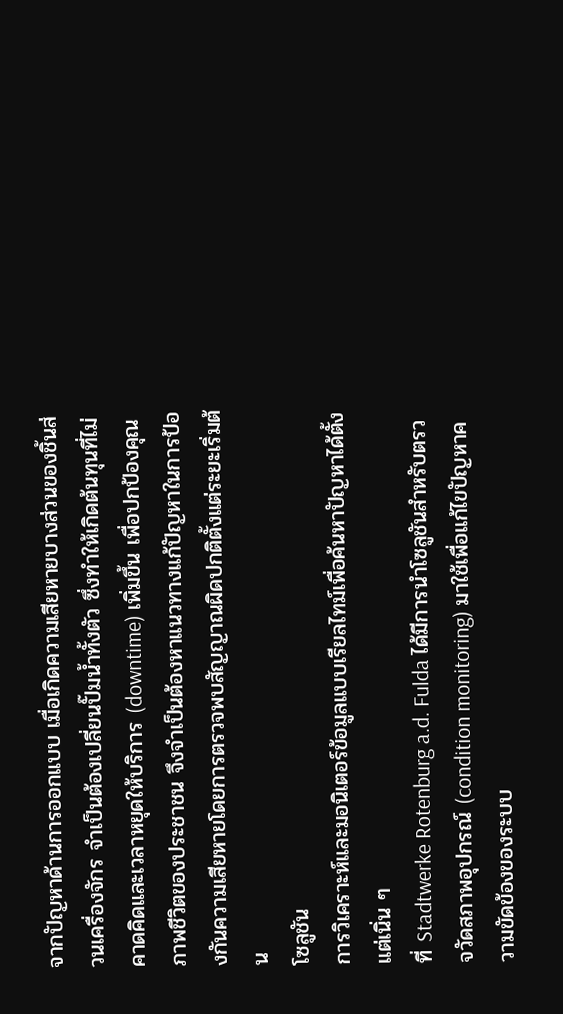จากปัญหาด้านการออกแบบ เมื่อเกิดความเสียหายบางส่วนของชิ้นส่วนเครื่องจักร จำเป็นต้องเปลี่ยนปั๊มน้ำทั้งตัว ซึ่งทำให้เกิดต้นทุนที่ไม่คาดคิดและเวลาหยุดให้บริการ (downtime) เพิ่มขึ้น เพื่อปกป้องคุณภาพชีวิตของประชาชน จึงจำเป็นต้องหาแนวทางแก้ปัญหาในการป้องกันความเสียหายโดยการตรวจพบสัญญาณผิดปกติตั้งแต่ระยะเริ่มต้น
โซลูชัน
การวิเคราะห์และมอนิเตอร์ข้อมูลแบบเรียลไทม์เพื่อค้นหาปัญหาได้ตั้งแต่เนิ่น ๆ
ที่ Stadtwerke Rotenburg a.d. Fulda ได้มีการนำโซลูชันสำหรับตรวจวัดสภาพอุปกรณ์ (condition monitoring) มาใช้เพื่อแก้ไขปัญหาความขัดข้องของระบบ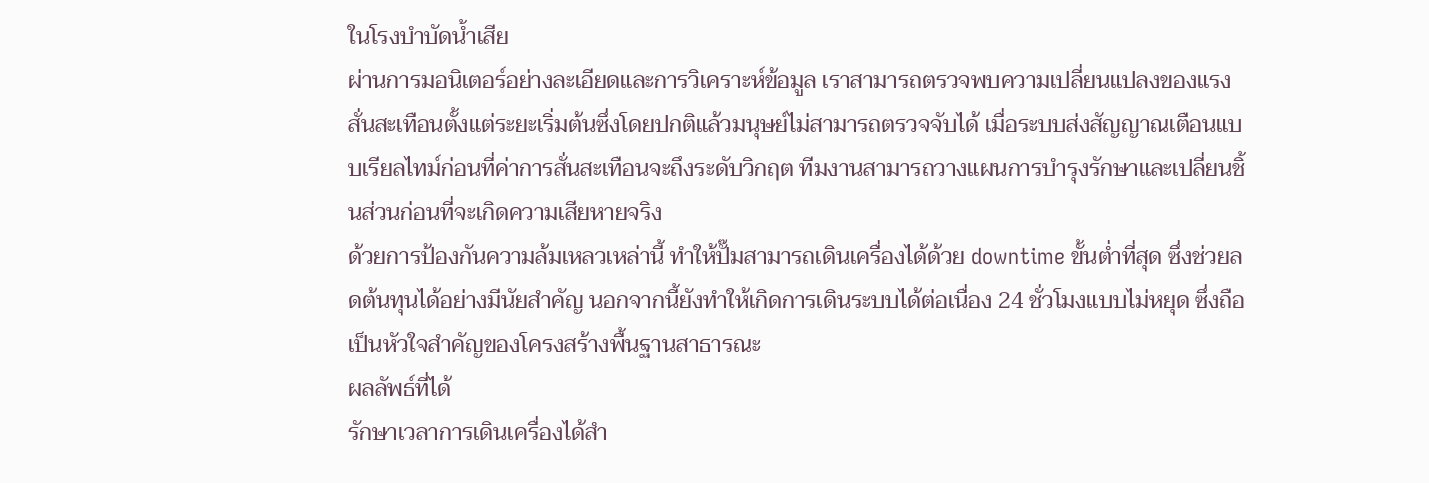ในโรงบำบัดน้ำเสีย
ผ่านการมอนิเตอร์อย่างละเอียดและการวิเคราะห์ข้อมูล เราสามารถตรวจพบความเปลี่ยนแปลงของแรงสั่นสะเทือนตั้งแต่ระยะเริ่มต้นซึ่งโดยปกติแล้วมนุษย์ไม่สามารถตรวจจับได้ เมื่อระบบส่งสัญญาณเตือนแบบเรียลไทม์ก่อนที่ค่าการสั่นสะเทือนจะถึงระดับวิกฤต ทีมงานสามารถวางแผนการบำรุงรักษาและเปลี่ยนชิ้นส่วนก่อนที่จะเกิดความเสียหายจริง
ด้วยการป้องกันความล้มเหลวเหล่านี้ ทำให้ปั๊มสามารถเดินเครื่องได้ด้วย downtime ขั้นต่ำที่สุด ซึ่งช่วยลดต้นทุนได้อย่างมีนัยสำคัญ นอกจากนี้ยังทำให้เกิดการเดินระบบได้ต่อเนื่อง 24 ชั่วโมงแบบไม่หยุด ซึ่งถือเป็นหัวใจสำคัญของโครงสร้างพื้นฐานสาธารณะ
ผลลัพธ์ที่ได้
รักษาเวลาการเดินเครื่องได้สำ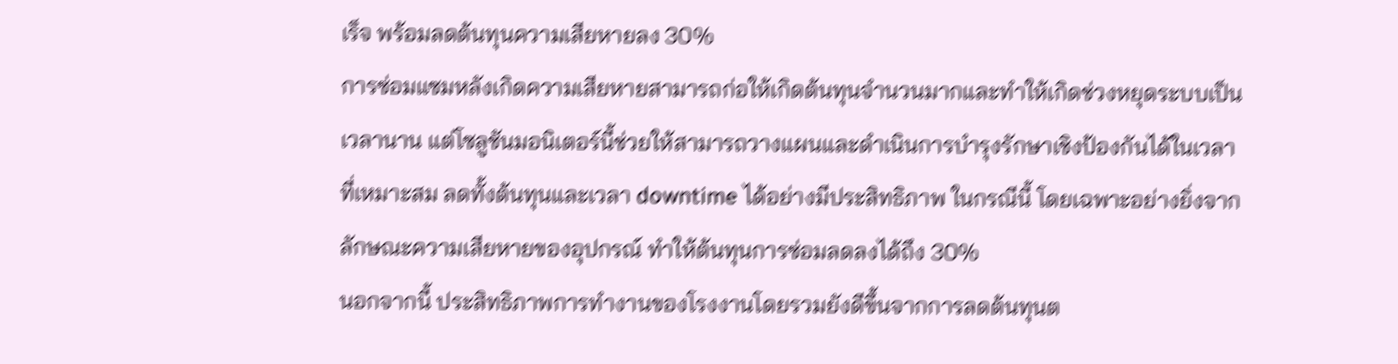เร็จ พร้อมลดต้นทุนความเสียหายลง 30%
การซ่อมแซมหลังเกิดความเสียหายสามารถก่อให้เกิดต้นทุนจำนวนมากและทำให้เกิดช่วงหยุดระบบเป็นเวลานาน แต่โซลูชันมอนิเตอร์นี้ช่วยให้สามารถวางแผนและดำเนินการบำรุงรักษาเชิงป้องกันได้ในเวลาที่เหมาะสม ลดทั้งต้นทุนและเวลา downtime ได้อย่างมีประสิทธิภาพ ในกรณีนี้ โดยเฉพาะอย่างยิ่งจากลักษณะความเสียหายของอุปกรณ์ ทำให้ต้นทุนการซ่อมลดลงได้ถึง 30%
นอกจากนี้ ประสิทธิภาพการทำงานของโรงงานโดยรวมยังดีขึ้นจากการลดต้นทุนต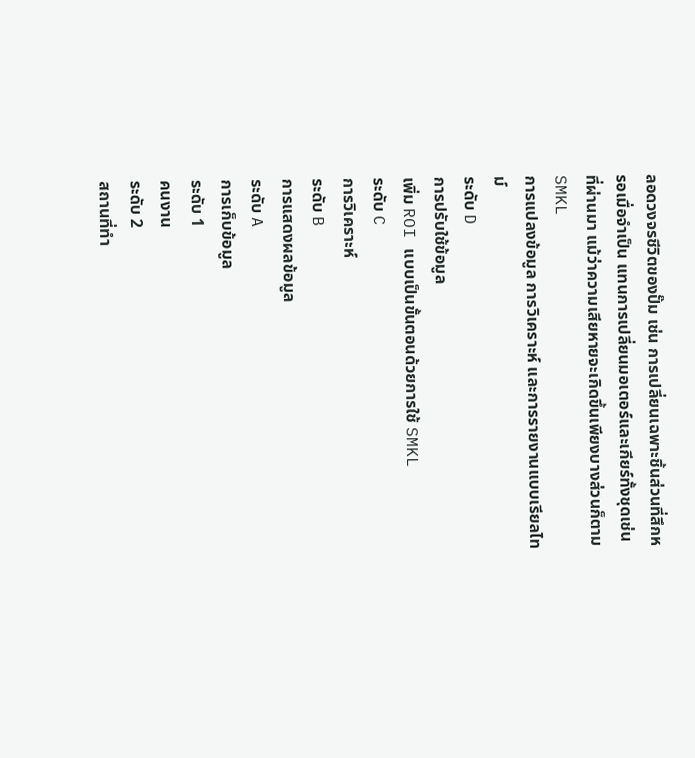ลอดวงจรชีวิตของปั๊ม เช่น การเปลี่ยนเฉพาะชิ้นส่วนที่สึกหรอเมื่อจำเป็น แทนการเปลี่ยนมอเตอร์และเกียร์ทั้งชุดเช่นที่ผ่านมา แม้ว่าความเสียหายจะเกิดขึ้นเพียงบางส่วนก็ตาม
SMKL
การแปลงข้อมูล การวิเคราะห์ และการรายงานแบบเรียลไทม์
ระดับ D
การปรับใช้ข้อมูล
เพิ่ม ROI แบบเป็นขั้นตอนด้วยการใช้ SMKL
ระดับ C
การวิเคราะห์
ระดับ B
การแสดงผลข้อมูล
ระดับ A
การเก็บข้อมูล
ระดับ 1
คนงาน
ระดับ 2
สถานที่ทำ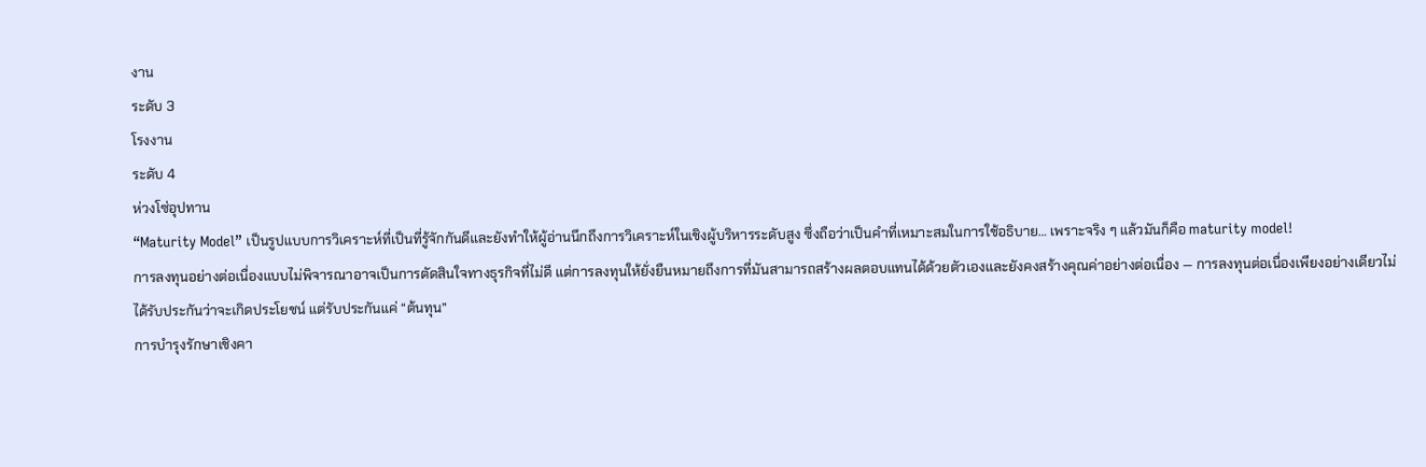งาน
ระดับ 3
โรงงาน
ระดับ 4
ห่วงโซ่อุปทาน
“Maturity Model” เป็นรูปแบบการวิเคราะห์ที่เป็นที่รู้จักกันดีและยังทำให้ผู้อ่านนึกถึงการวิเคราะห์ในเชิงผู้บริหารระดับสูง ซึ่งถือว่าเป็นคำที่เหมาะสมในการใช้อธิบาย… เพราะจริง ๆ แล้วมันก็คือ maturity model!
การลงทุนอย่างต่อเนื่องแบบไม่พิจารณาอาจเป็นการตัดสินใจทางธุรกิจที่ไม่ดี แต่การลงทุนให้ยั่งยืนหมายถึงการที่มันสามารถสร้างผลตอบแทนได้ด้วยตัวเองและยังคงสร้างคุณค่าอย่างต่อเนื่อง — การลงทุนต่อเนื่องเพียงอย่างเดียวไม่ได้รับประกันว่าจะเกิดประโยชน์ แต่รับประกันแค่ “ต้นทุน”
การบำรุงรักษาเชิงคา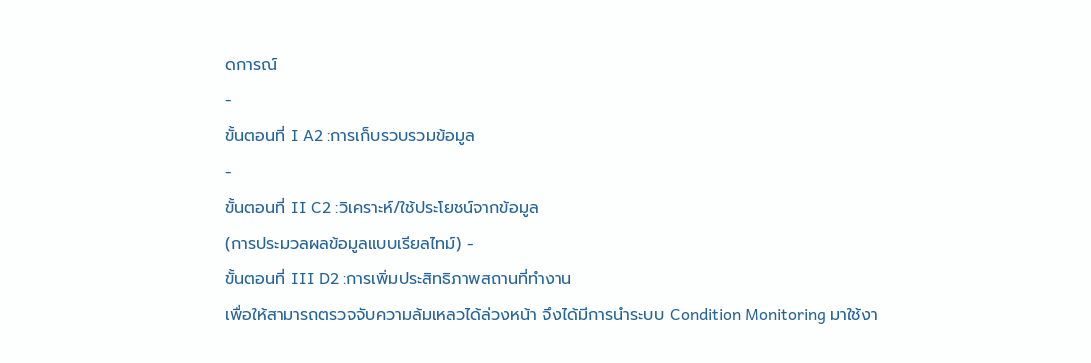ดการณ์
-
ขั้นตอนที่ I A2 :การเก็บรวบรวมข้อมูล
-
ขั้นตอนที่ II C2 :วิเคราะห์/ใช้ประโยชน์จากข้อมูล
(การประมวลผลข้อมูลแบบเรียลไทม์) -
ขั้นตอนที่ III D2 :การเพิ่มประสิทธิภาพสถานที่ทำงาน
เพื่อให้สามารถตรวจจับความล้มเหลวได้ล่วงหน้า จึงได้มีการนำระบบ Condition Monitoring มาใช้งา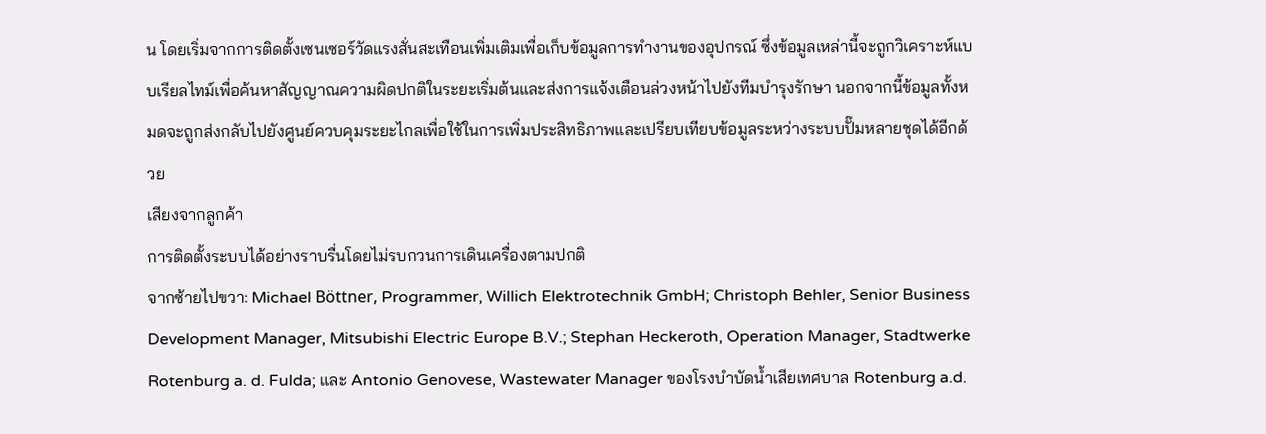น โดยเริ่มจากการติดตั้งเซนเซอร์วัดแรงสั่นสะเทือนเพิ่มเติมเพื่อเก็บข้อมูลการทำงานของอุปกรณ์ ซึ่งข้อมูลเหล่านี้จะถูกวิเคราะห์แบบเรียลไทม์เพื่อค้นหาสัญญาณความผิดปกติในระยะเริ่มต้นและส่งการแจ้งเตือนล่วงหน้าไปยังทีมบำรุงรักษา นอกจากนี้ข้อมูลทั้งหมดจะถูกส่งกลับไปยังศูนย์ควบคุมระยะไกลเพื่อใช้ในการเพิ่มประสิทธิภาพและเปรียบเทียบข้อมูลระหว่างระบบปั๊มหลายชุดได้อีกด้วย
เสียงจากลูกค้า
การติดตั้งระบบได้อย่างราบรื่นโดยไม่รบกวนการเดินเครื่องตามปกติ
จากซ้ายไปขวา: Michael Böttner, Programmer, Willich Elektrotechnik GmbH; Christoph Behler, Senior Business Development Manager, Mitsubishi Electric Europe B.V.; Stephan Heckeroth, Operation Manager, Stadtwerke Rotenburg a. d. Fulda; และ Antonio Genovese, Wastewater Manager ของโรงบำบัดน้ำเสียเทศบาล Rotenburg a.d.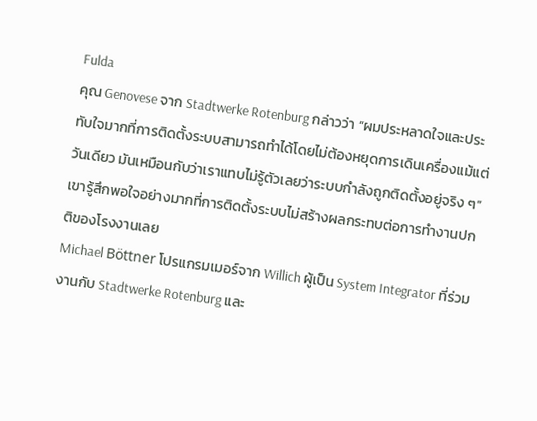Fulda
คุณ Genovese จาก Stadtwerke Rotenburg กล่าวว่า “ผมประหลาดใจและประทับใจมากที่การติดตั้งระบบสามารถทำได้โดยไม่ต้องหยุดการเดินเครื่องแม้แต่วันเดียว มันเหมือนกับว่าเราแทบไม่รู้ตัวเลยว่าระบบกำลังถูกติดตั้งอยู่จริง ๆ” เขารู้สึกพอใจอย่างมากที่การติดตั้งระบบไม่สร้างผลกระทบต่อการทำงานปกติของโรงงานเลย
Michael Böttner โปรแกรมเมอร์จาก Willich ผู้เป็น System Integrator ที่ร่วมงานกับ Stadtwerke Rotenburg และ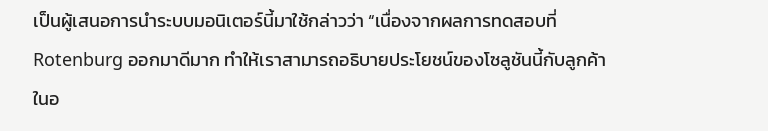เป็นผู้เสนอการนำระบบมอนิเตอร์นี้มาใช้กล่าวว่า “เนื่องจากผลการทดสอบที่ Rotenburg ออกมาดีมาก ทำให้เราสามารถอธิบายประโยชน์ของโซลูชันนี้กับลูกค้าในอ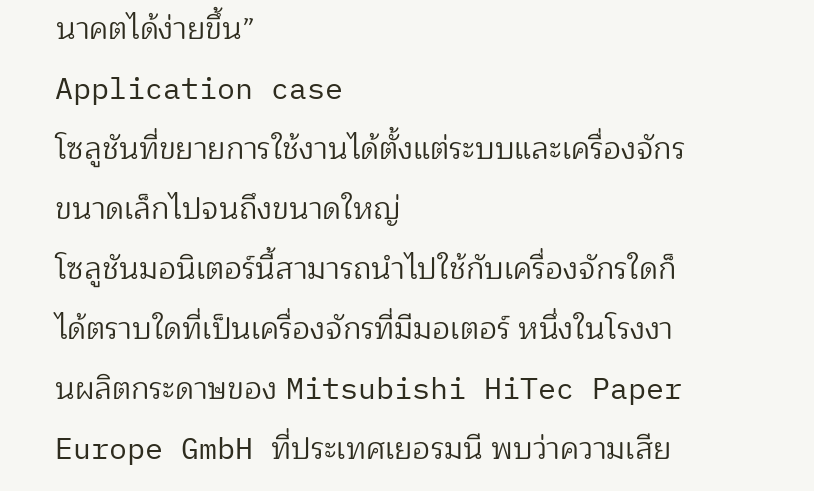นาคตได้ง่ายขึ้น”
Application case
โซลูชันที่ขยายการใช้งานได้ตั้งแต่ระบบและเครื่องจักรขนาดเล็กไปจนถึงขนาดใหญ่
โซลูชันมอนิเตอร์นี้สามารถนำไปใช้กับเครื่องจักรใดก็ได้ตราบใดที่เป็นเครื่องจักรที่มีมอเตอร์ หนึ่งในโรงงานผลิตกระดาษของ Mitsubishi HiTec Paper Europe GmbH ที่ประเทศเยอรมนี พบว่าความเสีย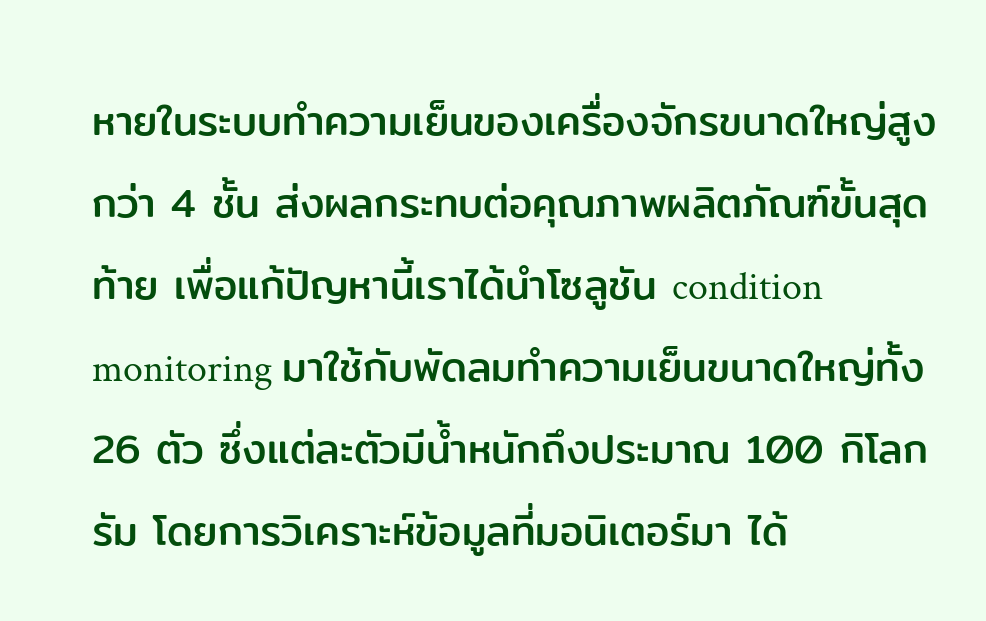หายในระบบทำความเย็นของเครื่องจักรขนาดใหญ่สูงกว่า 4 ชั้น ส่งผลกระทบต่อคุณภาพผลิตภัณฑ์ขั้นสุดท้าย เพื่อแก้ปัญหานี้เราได้นำโซลูชัน condition monitoring มาใช้กับพัดลมทำความเย็นขนาดใหญ่ทั้ง 26 ตัว ซึ่งแต่ละตัวมีน้ำหนักถึงประมาณ 100 กิโลกรัม โดยการวิเคราะห์ข้อมูลที่มอนิเตอร์มา ได้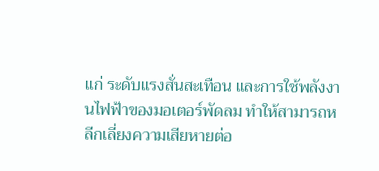แก่ ระดับแรงสั่นสะเทือน และการใช้พลังงานไฟฟ้าของมอเตอร์พัดลม ทำให้สามารถหลีกเลี่ยงความเสียหายต่อ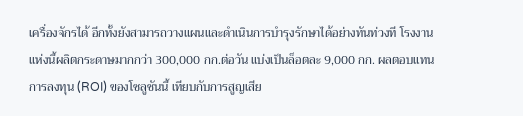เครื่องจักรได้ อีกทั้งยังสามารถวางแผนและดำเนินการบำรุงรักษาได้อย่างทันท่วงที โรงงานแห่งนี้ผลิตกระดาษมากกว่า 300,000 กก.ต่อวัน แบ่งเป็นล็อตละ 9,000 กก. ผลตอบแทนการลงทุน (ROI) ของโซลูชันนี้ เทียบกับการสูญเสีย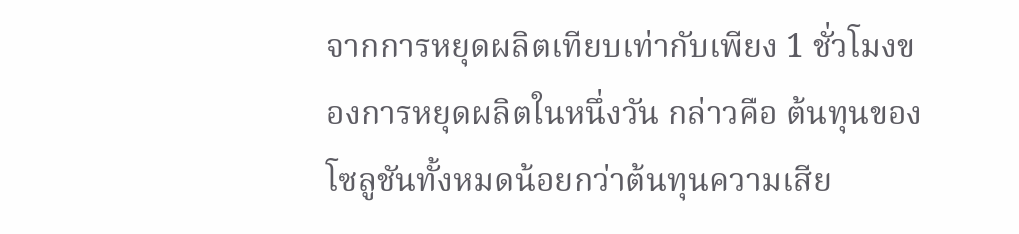จากการหยุดผลิตเทียบเท่ากับเพียง 1 ชั่วโมงของการหยุดผลิตในหนึ่งวัน กล่าวคือ ต้นทุนของโซลูชันทั้งหมดน้อยกว่าต้นทุนความเสีย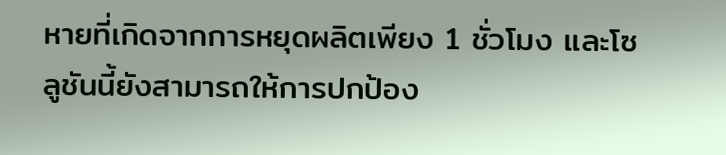หายที่เกิดจากการหยุดผลิตเพียง 1 ชั่วโมง และโซลูชันนี้ยังสามารถให้การปกป้อง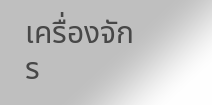เครื่องจักร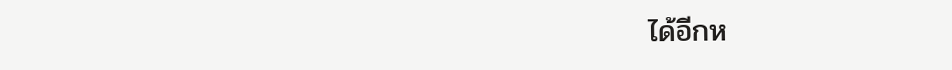ได้อีกห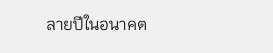ลายปีในอนาคต